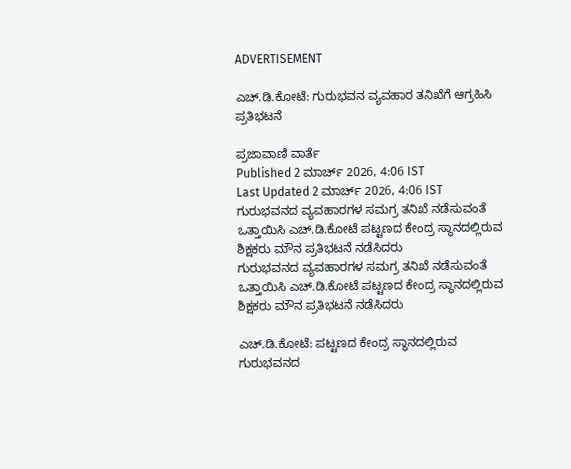ADVERTISEMENT

ಎಚ್.ಡಿ.ಕೋಟೆ: ಗುರುಭವನ ವ್ಯವಹಾರ ತನಿಖೆಗೆ ಆಗ್ರಹಿಸಿ ಪ್ರತಿಭಟನೆ

ಪ್ರಜಾವಾಣಿ ವಾರ್ತೆ
Published 2 ಮಾರ್ಚ್ 2026, 4:06 IST
Last Updated 2 ಮಾರ್ಚ್ 2026, 4:06 IST
ಗುರುಭವನದ ವ್ಯವಹಾರಗಳ ಸಮಗ್ರ ತನಿಖೆ ನಡೆಸುವಂತೆ ಒತ್ತಾಯಿಸಿ ಎಚ್.ಡಿ.ಕೋಟೆ ಪಟ್ಟಣದ ಕೇಂದ್ರ ಸ್ಥಾನದಲ್ಲಿರುವ ಶಿಕ್ಷಕರು ಮೌನ ಪ್ರತಿಭಟನೆ ನಡೆಸಿದರು
ಗುರುಭವನದ ವ್ಯವಹಾರಗಳ ಸಮಗ್ರ ತನಿಖೆ ನಡೆಸುವಂತೆ ಒತ್ತಾಯಿಸಿ ಎಚ್.ಡಿ.ಕೋಟೆ ಪಟ್ಟಣದ ಕೇಂದ್ರ ಸ್ಥಾನದಲ್ಲಿರುವ ಶಿಕ್ಷಕರು ಮೌನ ಪ್ರತಿಭಟನೆ ನಡೆಸಿದರು

ಎಚ್.ಡಿ.ಕೋಟೆ: ಪಟ್ಟಣದ ಕೇಂದ್ರ ಸ್ಥಾನದಲ್ಲಿರುವ ಗುರುಭವನದ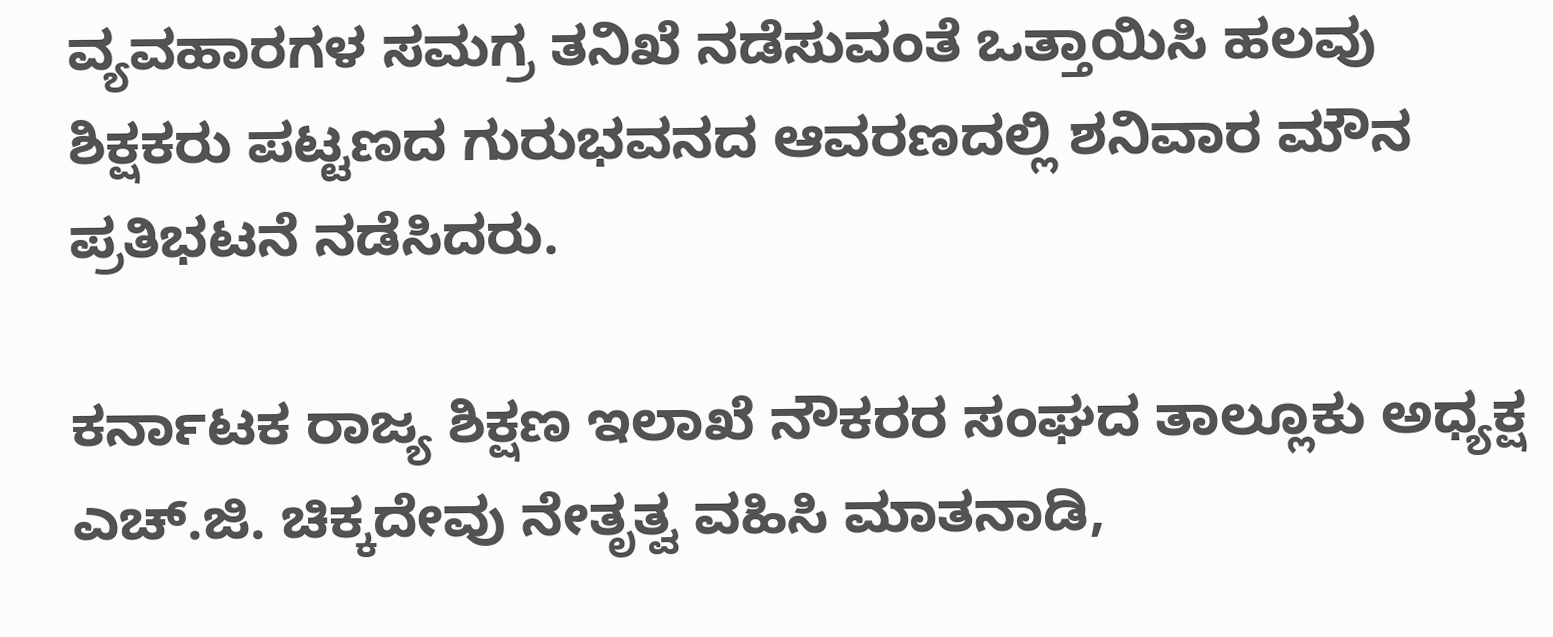ವ್ಯವಹಾರಗಳ ಸಮಗ್ರ ತನಿಖೆ ನಡೆಸುವಂತೆ ಒತ್ತಾಯಿಸಿ ಹಲವು ಶಿಕ್ಷಕರು ಪಟ್ಟಣದ ಗುರುಭವನದ ಆವರಣದಲ್ಲಿ ಶನಿವಾರ ಮೌನ ಪ್ರತಿಭಟನೆ ನಡೆಸಿದರು.

ಕರ್ನಾಟಕ ರಾಜ್ಯ ಶಿಕ್ಷಣ ಇಲಾಖೆ ನೌಕರರ ಸಂಘದ ತಾಲ್ಲೂಕು ಅಧ್ಯಕ್ಷ ಎಚ್.ಜಿ. ಚಿಕ್ಕದೇವು ನೇತೃತ್ವ ವಹಿಸಿ ಮಾತನಾಡಿ,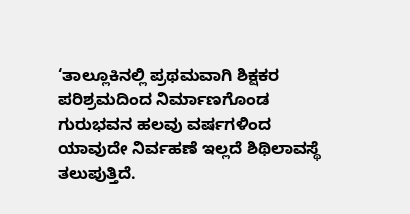‘ತಾಲ್ಲೂಕಿನಲ್ಲಿ ಪ್ರಥಮವಾಗಿ ಶಿಕ್ಷಕರ ಪರಿಶ್ರಮದಿಂದ ನಿರ್ಮಾಣಗೊಂಡ ಗುರುಭವನ ಹಲವು ವರ್ಷಗಳಿಂದ ಯಾವುದೇ ನಿರ್ವಹಣೆ ಇಲ್ಲದೆ ಶಿಥಿಲಾವಸ್ಥೆ ತಲುಪುತ್ತಿದೆ.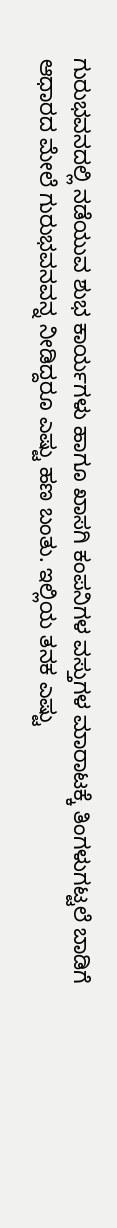ಗುರುಭವನದಲ್ಲಿ ನಡೆಯುವ ಶುಭ ಕಾರ್ಯಗಳು ಹಾಗೂ ಖಾಸಗಿ ಕಂಪನಿಗಳ ವಸ್ತುಗಳ ಮಾರಾಟಕ್ಕೆ ತಿಂಗಳುಗಟ್ಟಲೆ ಬಾಡಿಗೆ ಆಧಾರದ ಮೇಲೆ ಗುರುಭವನವನ್ನ ನೀಡಿದ್ದರೂ ಎಷ್ಟು ಹಣ ಬಂತು. ಇಲ್ಲಿಯ ತನಕ ಎಷ್ಟು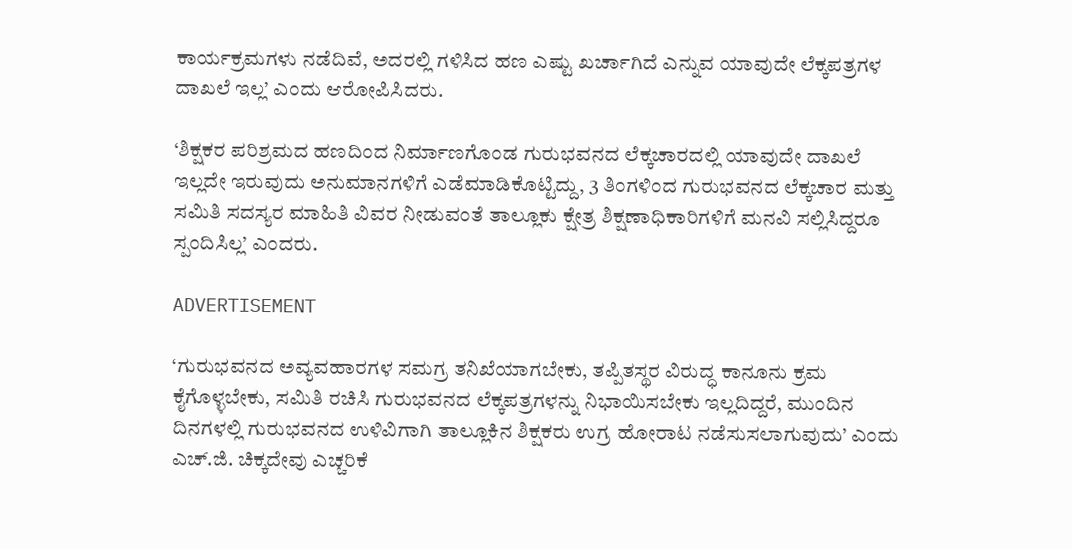ಕಾರ್ಯಕ್ರಮಗಳು ನಡೆದಿವೆ, ಅದರಲ್ಲಿ ಗಳಿಸಿದ ಹಣ ಎಷ್ಟು ಖರ್ಚಾಗಿದೆ ಎನ್ನುವ ಯಾವುದೇ ಲೆಕ್ಕಪತ್ರಗಳ ದಾಖಲೆ ಇಲ್ಲ’ ಎಂದು ಆರೋಪಿಸಿದರು.

‘ಶಿಕ್ಷಕರ ಪರಿಶ್ರಮದ ಹಣದಿಂದ ನಿರ್ಮಾಣಗೊಂಡ ಗುರುಭವನದ ಲೆಕ್ಕಚಾರದಲ್ಲಿ ಯಾವುದೇ ದಾಖಲೆ ಇಲ್ಲದೇ ಇರುವುದು ಅನುಮಾನಗಳಿಗೆ ಎಡೆಮಾಡಿಕೊಟ್ಟಿದ್ದು, 3 ತಿಂಗಳಿಂದ ಗುರುಭವನದ ಲೆಕ್ಕಚಾರ ಮತ್ತು ಸಮಿತಿ ಸದಸ್ಯರ ಮಾಹಿತಿ ವಿವರ ನೀಡುವಂತೆ ತಾಲ್ಲೂಕು ಕ್ಷೇತ್ರ ಶಿಕ್ಷಣಾಧಿಕಾರಿಗಳಿಗೆ ಮನವಿ ಸಲ್ಲಿಸಿದ್ದರೂ ಸ್ಪಂದಿಸಿಲ್ಲ’ ಎಂದರು.

ADVERTISEMENT

‘ಗುರುಭವನದ ಅವ್ಯವಹಾರಗಳ ಸಮಗ್ರ ತನಿಖೆಯಾಗಬೇಕು, ತಪ್ಪಿತಸ್ಥರ ವಿರುದ್ಧ ಕಾನೂನು ಕ್ರಮ ಕೈಗೊಳ್ಳಬೇಕು, ಸಮಿತಿ ರಚಿಸಿ ಗುರುಭವನದ ಲೆಕ್ಕಪತ್ರಗಳನ್ನು ನಿಭಾಯಿಸಬೇಕು ಇಲ್ಲದಿದ್ದರೆ, ಮುಂದಿನ ದಿನಗಳಲ್ಲಿ ಗುರುಭವನದ ಉಳಿವಿಗಾಗಿ ತಾಲ್ಲೂಕಿನ ಶಿಕ್ಷಕರು ಉಗ್ರ ಹೋರಾಟ ನಡೆಸುಸಲಾಗುವುದು’ ಎಂದು ಎಚ್.ಜಿ. ಚಿಕ್ಕದೇವು ಎಚ್ಚರಿಕೆ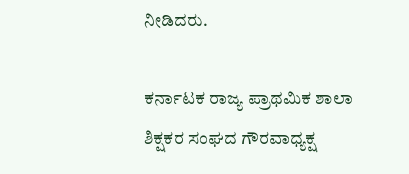ನೀಡಿದರು.

ಕರ್ನಾಟಕ ರಾಜ್ಯ ಪ್ರಾಥಮಿಕ ಶಾಲಾ ಶಿಕ್ಷಕರ ಸಂಘದ ಗೌರವಾಧ್ಯಕ್ಷ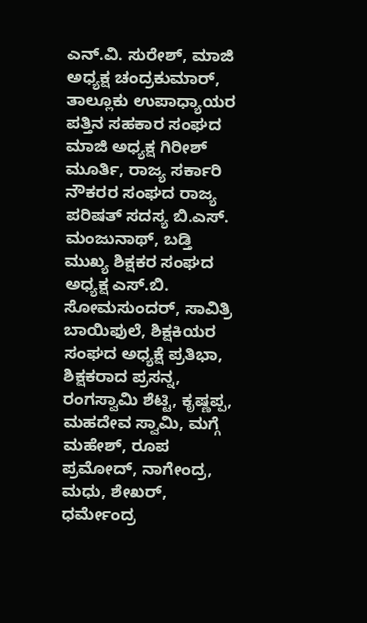ಎನ್.ವಿ. ಸುರೇಶ್, ಮಾಜಿ ಅಧ್ಯಕ್ಷ ಚಂದ್ರಕುಮಾರ್, ತಾಲ್ಲೂಕು ಉಪಾಧ್ಯಾಯರ ಪತ್ತಿನ ಸಹಕಾರ ಸಂಘದ ಮಾಜಿ ಅಧ್ಯಕ್ಷ ಗಿರೀಶ್ ಮೂರ್ತಿ, ರಾಜ್ಯ ಸರ್ಕಾರಿ ನೌಕರರ ಸಂಘದ ರಾಜ್ಯ ಪರಿಷತ್ ಸದಸ್ಯ ಬಿ.ಎಸ್. ಮಂಜುನಾಥ್, ಬಡ್ತಿ ಮುಖ್ಯ ಶಿಕ್ಷಕರ ಸಂಘದ ಅಧ್ಯಕ್ಷ ಎಸ್.ಬಿ. ಸೋಮಸುಂದರ್, ಸಾವಿತ್ರಿ ಬಾಯಿಫುಲೆ, ಶಿಕ್ಷಕಿಯರ ಸಂಘದ ಅಧ್ಯಕ್ಷೆ ಪ್ರತಿಭಾ, ಶಿಕ್ಷಕರಾದ ಪ್ರಸನ್ನ, ರಂಗಸ್ವಾಮಿ ಶೆಟ್ಟಿ, ಕೃಷ್ಣಪ್ಪ, ಮಹದೇವ ಸ್ವಾಮಿ, ಮಗ್ಗೆ ಮಹೇಶ್, ರೂಪ ಪ್ರಮೋದ್, ನಾಗೇಂದ್ರ, ಮಧು, ಶೇಖರ್, ಧರ್ಮೇಂದ್ರ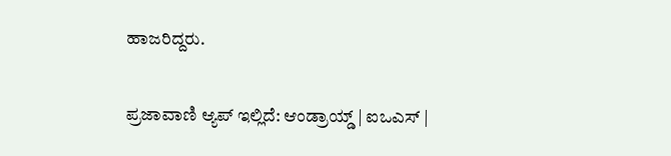ಹಾಜರಿದ್ದರು.

ಪ್ರಜಾವಾಣಿ ಆ್ಯಪ್ ಇಲ್ಲಿದೆ: ಆಂಡ್ರಾಯ್ಡ್ | ಐಒಎಸ್ |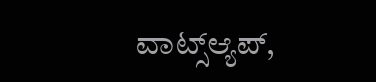ವಾಟ್ಸ್ಆ್ಯಪ್,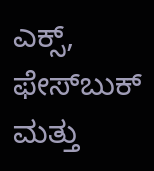ಎಕ್ಸ್, ಫೇಸ್‌ಬುಕ್ ಮತ್ತು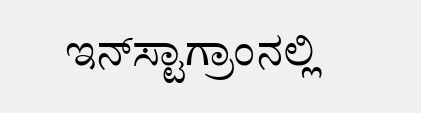ಇನ್‌ಸ್ಟಾಗ್ರಾಂನಲ್ಲಿ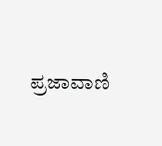ಪ್ರಜಾವಾಣಿ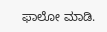ಫಾಲೋ ಮಾಡಿ.